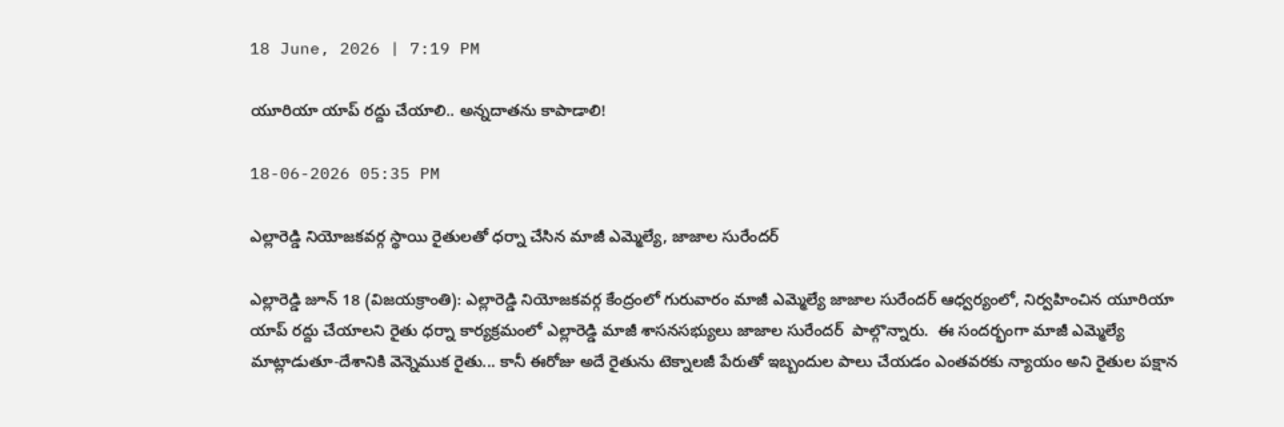18 June, 2026 | 7:19 PM

యూరియా యాప్ రద్దు చేయాలి.. అన్నదాతను కాపాడాలి!

18-06-2026 05:35 PM

ఎల్లారెడ్డి నియోజకవర్గ స్థాయి రైతులతో ధర్నా చేసిన మాజీ ఎమ్మెల్యే, జాజాల సురేందర్

ఎల్లారెడ్డి జూన్ 18 (విజయక్రాంతి): ఎల్లారెడ్డి నియోజకవర్గ కేంద్రంలో గురువారం మాజీ ఎమ్మెల్యే జాజాల సురేందర్ ఆధ్వర్యంలో, నిర్వహించిన యూరియా యాప్ రద్దు చేయాలని రైతు ధర్నా కార్యక్రమంలో ఎల్లారెడ్డి మాజీ శాసనసభ్యులు జాజాల సురేందర్  పాల్గొన్నారు.  ఈ సందర్భంగా మాజీ ఎమ్మెల్యే  మాట్లాడుతూ-దేశానికి వెన్నెముక రైతు... కానీ ఈరోజు అదే రైతును టెక్నాలజీ పేరుతో ఇబ్బందుల పాలు చేయడం ఎంతవరకు న్యాయం అని రైతుల పక్షాన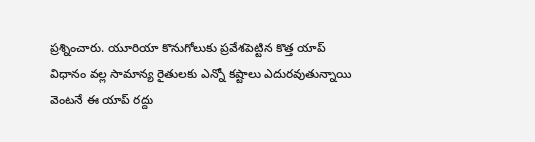ప్రశ్నించారు. యూరియా కొనుగోలుకు ప్రవేశపెట్టిన కొత్త యాప్ విధానం వల్ల సామాన్య రైతులకు ఎన్నో కష్టాలు ఎదురవుతున్నాయి వెంటనే ఈ యాప్ రద్దు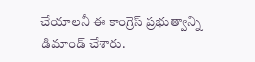చేయాలనీ ఈ కాంగ్రెస్ ప్రభుత్వాన్ని డిమాండ్ చేశారు.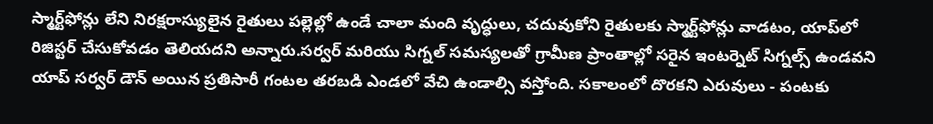స్మార్ట్‌ఫోన్లు లేని నిరక్షరాస్యులైన రైతులు పల్లెల్లో ఉండే చాలా మంది వృద్ధులు, చదువుకోని రైతులకు స్మార్ట్‌ఫోన్లు వాడటం, యాప్‌లో రిజిస్టర్ చేసుకోవడం తెలియదని అన్నారు.సర్వర్ మరియు సిగ్నల్ సమస్యలతో గ్రామీణ ప్రాంతాల్లో సరైన ఇంటర్నెట్ సిగ్నల్స్ ఉండవని యాప్ సర్వర్ డౌన్ అయిన ప్రతిసారీ గంటల తరబడి ఎండలో వేచి ఉండాల్సి వస్తోంది. సకాలంలో దొరకని ఎరువులు - పంటకు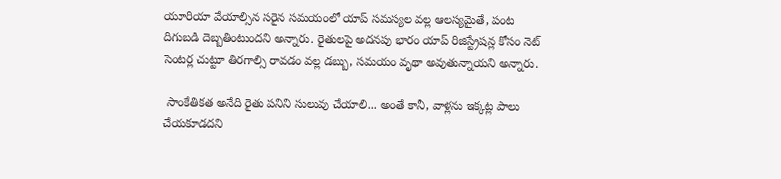యూరియా వేయాల్సిన సరైన సమయంలో యాప్ సమస్యల వల్ల ఆలస్యమైతే, పంట దిగుబడి దెబ్బతింటుందని అన్నారు. రైతులపై అదనపు భారం యాప్ రిజిస్ట్రేషన్ల కోసం నెట్ సెంటర్ల చుట్టూ తిరగాల్సి రావడం వల్ల డబ్బు, సమయం వృథా అవుతున్నాయని అన్నారు.

 సాంకేతికత అనేది రైతు పనిని సులువు చేయాలి... అంతే కానీ, వాళ్లను ఇక్కట్ల పాలు చేయకూడదని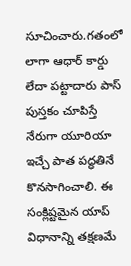సూచించారు.గతంలో లాగా ఆధార్ కార్డు లేదా పట్టాదారు పాస్ పుస్తకం చూపిస్తే నేరుగా యూరియా ఇచ్చే పాత పద్ధతినే కొనసాగించాలి. ఈ సంక్లిష్టమైన యాప్ విధానాన్ని తక్షణమే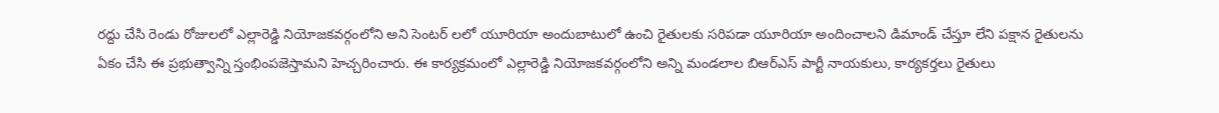రద్దు చేసి రెండు రోజులలో ఎల్లారెడ్డి నియోజకవర్గంలోని అని సెంటర్ లలో యూరియా అందుబాటులో ఉంచి రైతులకు సరిపడా యూరియా అందించాలని డిమాండ్ చేస్తూ లేని పక్షాన రైతులను ఏకం చేసి ఈ ప్రభుత్వాన్ని స్తంభింపజెస్తామని హెచ్చరించారు. ఈ కార్యక్రమంలో ఎల్లారెడ్డి నియోజకవర్గంలోని అన్ని మండలాల బిఆర్ఎస్ పార్టీ నాయకులు, కార్యకర్తలు రైతులు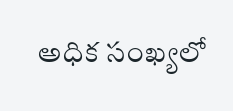అధిక సంఖ్యలో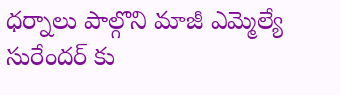ధర్నాలు పాల్గొని మాజీ ఎమ్మెల్యే సురేందర్ కు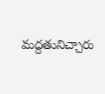మద్దతునిచ్చారు